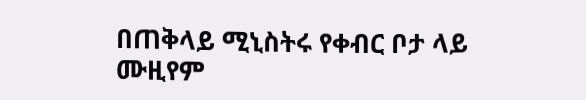በጠቅላይ ሚኒስትሩ የቀብር ቦታ ላይ ሙዚየም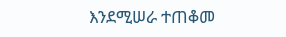እንደሚሠራ ተጠቆመ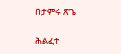በታምሩ ጽጌ

ሕልፈተ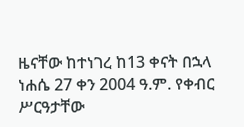ዜናቸው ከተነገረ ከ13 ቀናት በኋላ ነሐሴ 27 ቀን 2004 ዓ.ም. የቀብር ሥርዓታቸው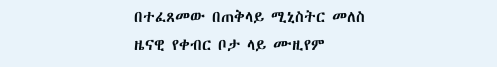በተፈጸመው በጠቅላይ ሚኒስትር መለስ ዜናዊ የቀብር ቦታ ላይ ሙዚየም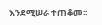እንደሚሠራ ተጠቆመ፡፡